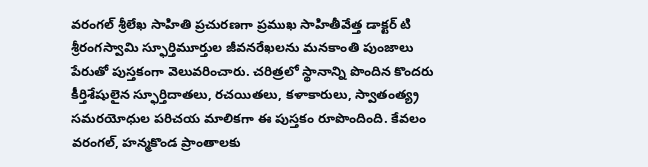వరంగల్ శ్రీలేఖ సాహితి ప్రచురణగా ప్రముఖ సాహితీవేత్త డాక్టర్ టి శ్రీరంగస్వామి స్ఫూర్తిమూర్తుల జీవనరేఖలను మనకాంతి పుంజాలు పేరుతో పుస్తకంగా వెలువరించారు. చరిత్రలో స్థానాన్ని పొందిన కొందరు కీర్తిశేషులైన స్ఫూర్తిదాతలు, రచయితలు, కళాకారులు, స్వాతంత్య్ర సమరయోధుల పరిచయ మాలికగా ఈ పుస్తకం రూపొందింది. కేవలం వరంగల్, హన్మకొండ ప్రాంతాలకు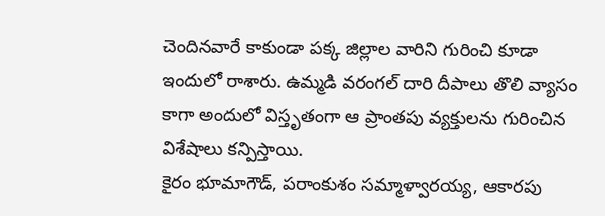చెందినవారే కాకుండా పక్క జిల్లాల వారిని గురించి కూడా ఇందులో రాశారు. ఉమ్మడి వరంగల్ దారి దీపాలు తొలి వ్యాసం కాగా అందులో విస్తృతంగా ఆ ప్రాంతపు వ్యక్తులను గురించిన విశేషాలు కన్పిస్తాయి.
కైరం భూమాగౌడ్, పరాంకుశం సమ్మాళ్వారయ్య, ఆకారపు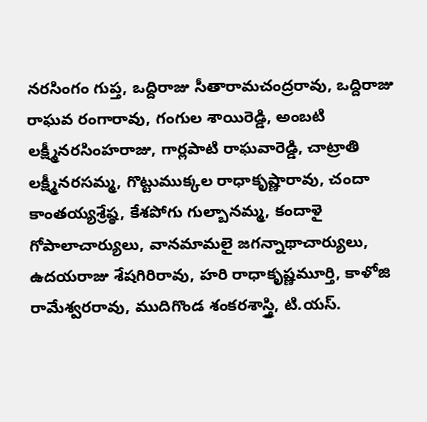నరసింగం గుప్త, ఒద్దిరాజు సీతారామచంద్రరావు, ఒద్దిరాజు రాఘవ రంగారావు, గంగుల శాయిరెడ్డి, అంబటి లక్ష్మీనరసింహరాజు, గార్లపాటి రాఘవారెడ్డి, చాట్రాతి లక్ష్మీనరసమ్మ, గొట్టుముక్కల రాధాకృష్ణారావు, చందా కాంతయ్యశ్రేష్ఠ, కేశపోగు గుల్బానమ్మ, కందాళై గోపాలాచార్యులు, వానమామలై జగన్నాథాచార్యులు, ఉదయరాజు శేషగిరిరావు, హరి రాధాకృష్ణమూర్తి, కాళోజి రామేశ్వరరావు, ముదిగొండ శంకరశాస్త్రి, టి.యస్.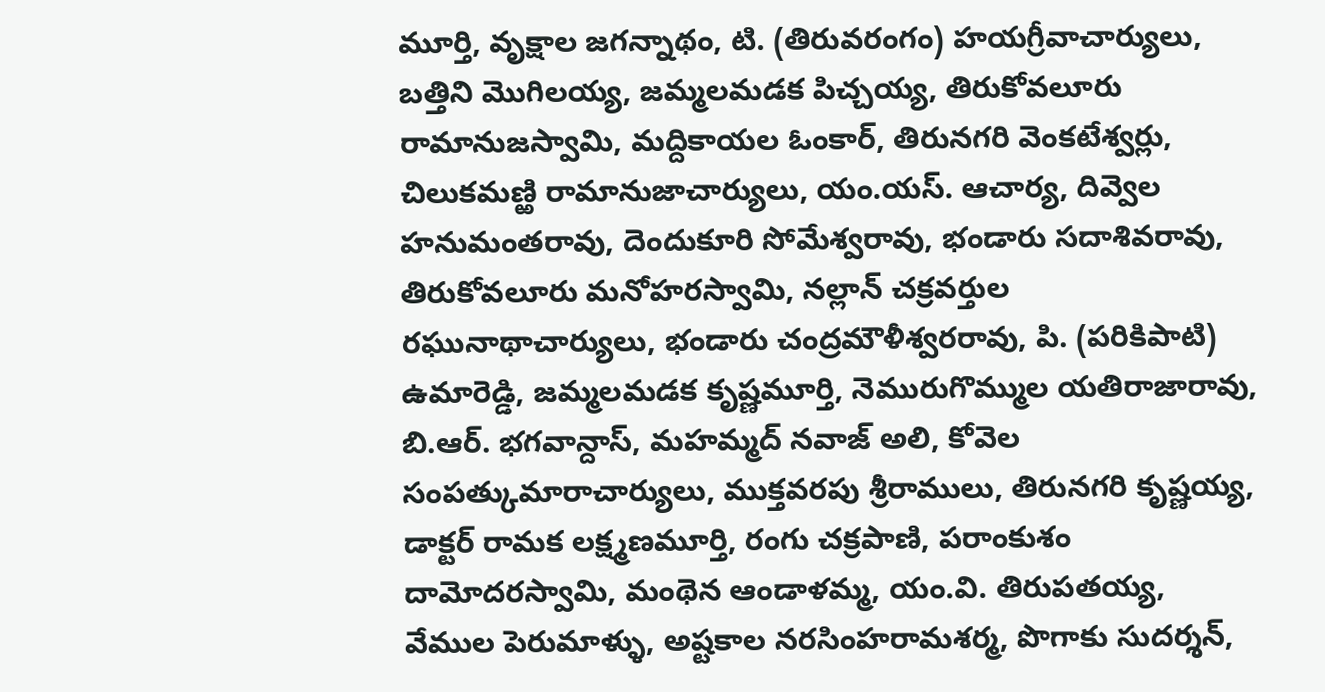మూర్తి, వృక్షాల జగన్నాథం, టి. (తిరువరంగం) హయగ్రీవాచార్యులు, బత్తిని మొగిలయ్య, జమ్మలమడక పిచ్చయ్య, తిరుకోవలూరు రామానుజస్వామి, మద్దికాయల ఓంకార్, తిరునగరి వెంకటేశ్వర్లు, చిలుకమణ్ఱి రామానుజాచార్యులు, యం.యస్. ఆచార్య, దివ్వెల హనుమంతరావు, దెందుకూరి సోమేశ్వరావు, భండారు సదాశివరావు, తిరుకోవలూరు మనోహరస్వామి, నల్లాన్ చక్రవర్తుల రఘునాథాచార్యులు, భండారు చంద్రమౌళీశ్వరరావు, పి. (పరికిపాటి) ఉమారెడ్డి, జమ్మలమడక కృష్ణమూర్తి, నెమురుగొమ్ముల యతిరాజారావు, బి.ఆర్. భగవాన్దాస్, మహమ్మద్ నవాజ్ అలి, కోవెల సంపత్కుమారాచార్యులు, ముక్తవరపు శ్రీరాములు, తిరునగరి కృష్ణయ్య, డాక్టర్ రామక లక్ష్మణమూర్తి, రంగు చక్రపాణి, పరాంకుశం దామోదరస్వామి, మంథెన ఆండాళమ్మ, యం.వి. తిరుపతయ్య, వేముల పెరుమాళ్ళు, అష్టకాల నరసింహరామశర్మ, పొగాకు సుదర్శన్,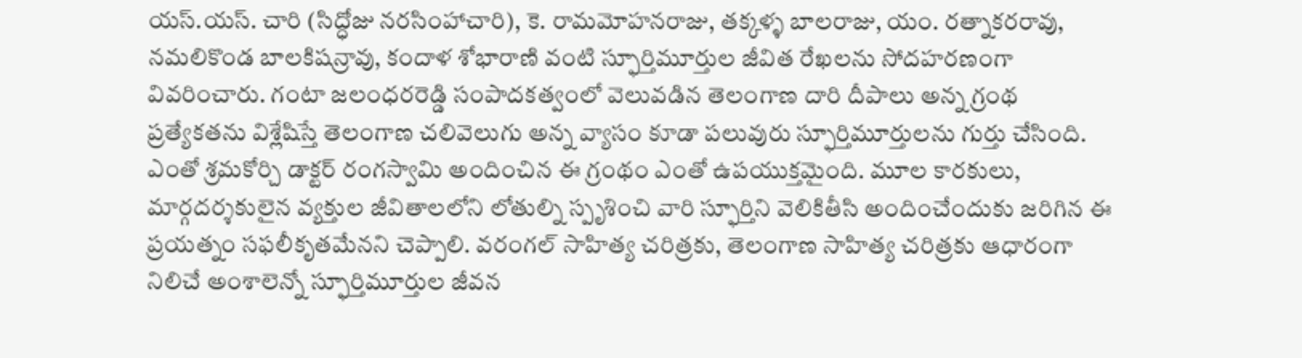యస్.యస్. చారి (సిద్ధోజు నరసింహాచారి), కె. రామమోహనరాజు, తక్కళ్ళ బాలరాజు, యం. రత్నాకరరావు, నమలికొండ బాలకిషన్రావు, కందాళ శోభారాణి వంటి స్ఫూర్తిమూర్తుల జీవిత రేఖలను సోదహరణంగా వివరించారు. గంటా జలంధరరెడ్డి సంపాదకత్వంలో వెలువడిన తెలంగాణ దారి దీపాలు అన్న గ్రంథ ప్రత్యేకతను విశ్లేషిస్తే తెలంగాణ చలివెలుగు అన్న వ్యాసం కూడా పలువురు స్ఫూర్తిమూర్తులను గుర్తు చేసింది.
ఎంతో శ్రమకోర్చి డాక్టర్ రంగస్వామి అందించిన ఈ గ్రంథం ఎంతో ఉపయుక్తమైంది. మూల కారకులు, మార్గదర్శకులైన వ్యక్తుల జీవితాలలోని లోతుల్ని స్పృశించి వారి స్ఫూర్తిని వెలికితీసి అందించేందుకు జరిగిన ఈ ప్రయత్నం సఫలీకృతమేనని చెప్పాలి. వరంగల్ సాహిత్య చరిత్రకు, తెలంగాణ సాహిత్య చరిత్రకు ఆధారంగా నిలిచే అంశాలెన్నో స్ఫూర్తిమూర్తుల జీవన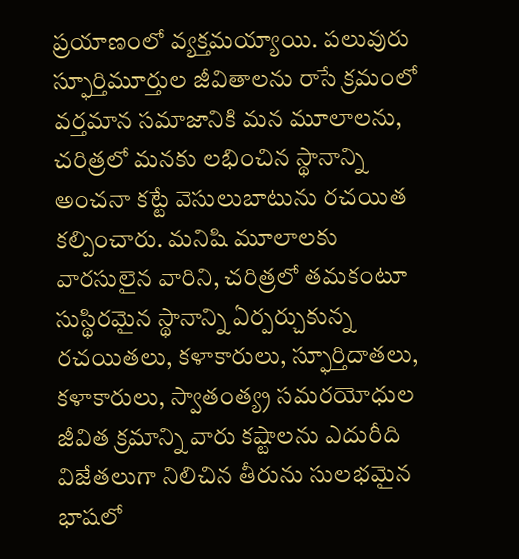ప్రయాణంలో వ్యక్తమయ్యాయి. పలువురు స్ఫూర్తిమూర్తుల జీవితాలను రాసే క్రమంలో వర్తమాన సమాజానికి మన మూలాలను, చరిత్రలో మనకు లభించిన స్థానాన్ని అంచనా కట్టే వెసులుబాటును రచయిత కల్పించారు. మనిషి మూలాలకు వారసులైన వారిని, చరిత్రలో తమకంటూ సుస్థిరమైన స్థానాన్ని ఏర్పర్చుకున్న రచయితలు, కళాకారులు, స్ఫూర్తిదాతలు, కళాకారులు, స్వాతంత్య్ర సమరయోధుల జీవిత క్రమాన్ని వారు కష్టాలను ఎదురీది విజేతలుగా నిలిచిన తీరును సులభమైన భాషలో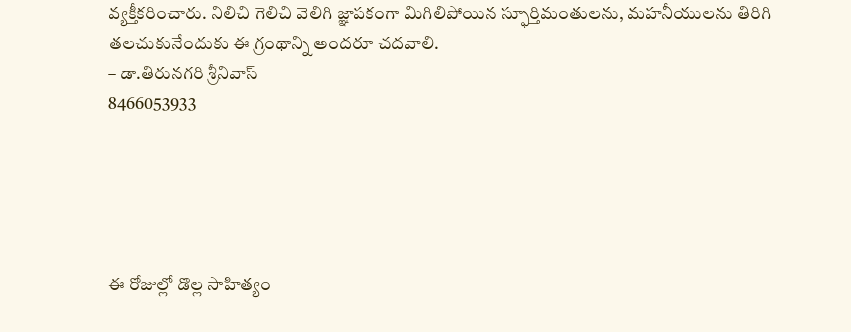వ్యక్తీకరించారు. నిలిచి గెలిచి వెలిగి జ్ఞాపకంగా మిగిలిపోయిన స్ఫూర్తిమంతులను, మహనీయులను తిరిగి తలచుకునేందుకు ఈ గ్రంథాన్ని అందరూ చదవాలి.
– డా.తిరునగరి శ్రీనివాస్
8466053933





ఈ రోజుల్లో డొల్ల సాహిత్యం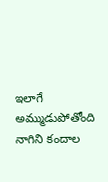ఇలాగే అమ్ముడుపోతోంది నాగిని కందాల